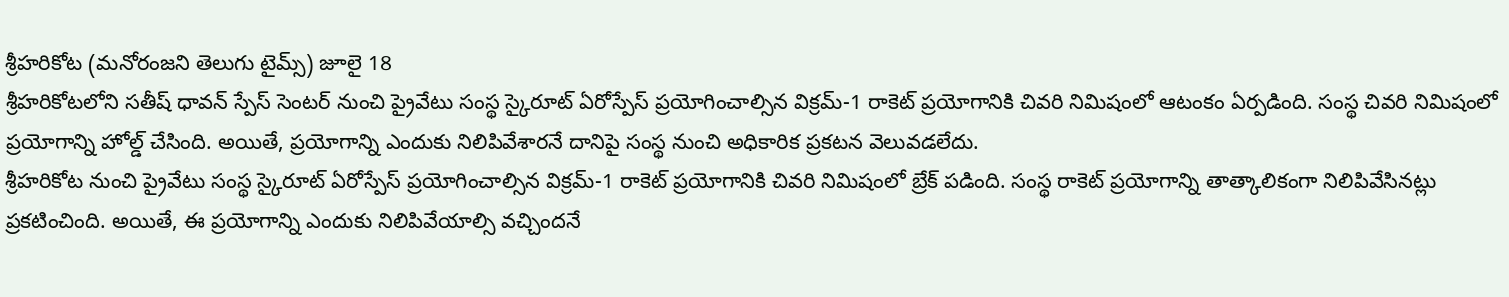శ్రీహరికోట (మనోరంజని తెలుగు టైమ్స్) జూలై 18
శ్రీహరికోటలోని సతీష్ ధావన్ స్పేస్ సెంటర్ నుంచి ప్రైవేటు సంస్థ స్కైరూట్ ఏరోస్పేస్ ప్రయోగించాల్సిన విక్రమ్-1 రాకెట్ ప్రయోగానికి చివరి నిమిషంలో ఆటంకం ఏర్పడింది. సంస్థ చివరి నిమిషంలో ప్రయోగాన్ని హోల్డ్ చేసింది. అయితే, ప్రయోగాన్ని ఎందుకు నిలిపివేశారనే దానిపై సంస్థ నుంచి అధికారిక ప్రకటన వెలువడలేదు.
శ్రీహరికోట నుంచి ప్రైవేటు సంస్థ స్కైరూట్ ఏరోస్పేస్ ప్రయోగించాల్సిన విక్రమ్-1 రాకెట్ ప్రయోగానికి చివరి నిమిషంలో బ్రేక్ పడింది. సంస్థ రాకెట్ ప్రయోగాన్ని తాత్కాలికంగా నిలిపివేసినట్లు ప్రకటించింది. అయితే, ఈ ప్రయోగాన్ని ఎందుకు నిలిపివేయాల్సి వచ్చిందనే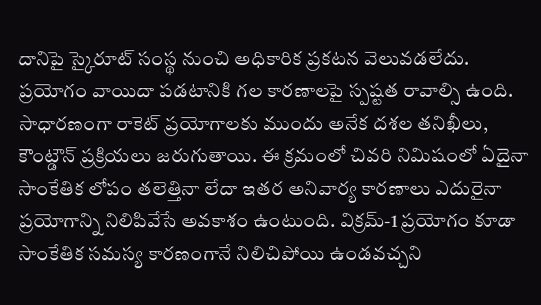దానిపై స్కైరూట్ సంస్థ నుంచి అధికారిక ప్రకటన వెలువడలేదు. ప్రయోగం వాయిదా పడటానికి గల కారణాలపై స్పష్టత రావాల్సి ఉంది.
సాధారణంగా రాకెట్ ప్రయోగాలకు ముందు అనేక దశల తనిఖీలు, కౌంట్డౌన్ ప్రక్రియలు జరుగుతాయి. ఈ క్రమంలో చివరి నిమిషంలో ఏదైనా సాంకేతిక లోపం తలెత్తినా లేదా ఇతర అనివార్య కారణాలు ఎదురైనా ప్రయోగాన్ని నిలిపివేసే అవకాశం ఉంటుంది. విక్రమ్-1 ప్రయోగం కూడా సాంకేతిక సమస్య కారణంగానే నిలిచిపోయి ఉండవచ్చని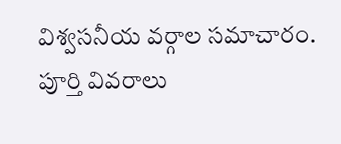విశ్వసనీయ వర్గాల సమాచారం. పూర్తి వివరాలు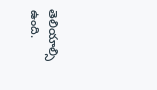తెలియాల్సి ఉంది.